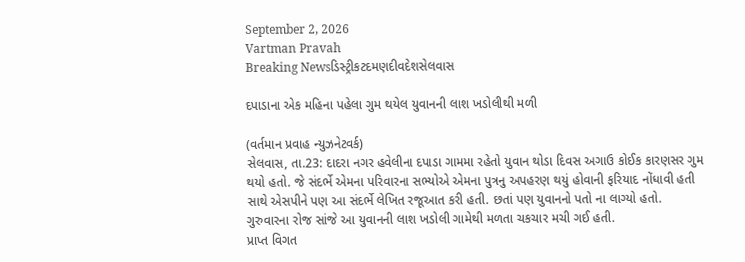September 2, 2026
Vartman Pravah
Breaking Newsડિસ્ટ્રીકટદમણદીવદેશસેલવાસ

દપાડાના એક મહિના પહેલા ગુમ થયેલ યુવાનની લાશ ખડોલીથી મળી

(વર્તમાન પ્રવાહ ન્‍યુઝનેટવર્ક)
સેલવાસ, તા.23: દાદરા નગર હવેલીના દપાડા ગામમા રહેતો યુવાન થોડા દિવસ અગાઉ કોઈક કારણસર ગુમ થયો હતો. જે સંદર્ભે એમના પરિવારના સભ્‍યોએ એમના પુત્રનુ અપહરણ થયું હોવાની ફરિયાદ નોંધાવી હતી સાથે એસપીને પણ આ સંદર્ભે લેખિત રજૂઆત કરી હતી. છતાં પણ યુવાનનો પતો ના લાગ્‍યો હતો. ગુરુવારના રોજ સાંજે આ યુવાનની લાશ ખડોલી ગામેથી મળતા ચકચાર મચી ગઈ હતી.
પ્રાપ્ત વિગત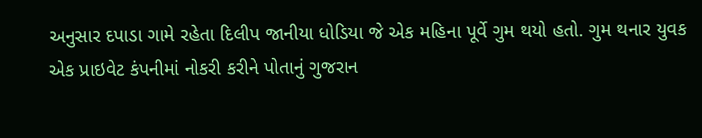અનુસાર દપાડા ગામે રહેતા દિલીપ જાનીયા ધોડિયા જે એક મહિના પૂર્વે ગુમ થયો હતો. ગુમ થનાર યુવક એક પ્રાઇવેટ કંપનીમાં નોકરી કરીને પોતાનું ગુજરાન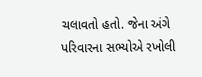ચલાવતો હતો. જેના અંગે પરિવારના સભ્‍યોએ રખોલી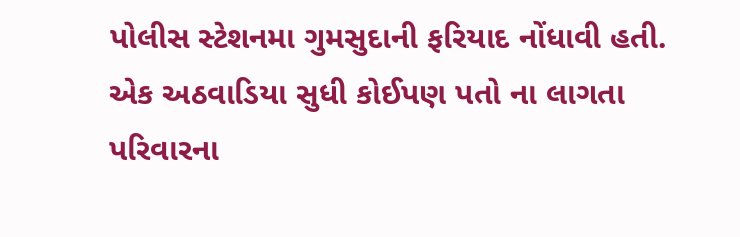પોલીસ સ્‍ટેશનમા ગુમસુદાની ફરિયાદ નોંધાવી હતી. એક અઠવાડિયા સુધી કોઈપણ પતો ના લાગતા પરિવારના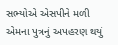સભ્‍યોએ એસપીને મળી એમના પુત્રનું અપહરણ થયું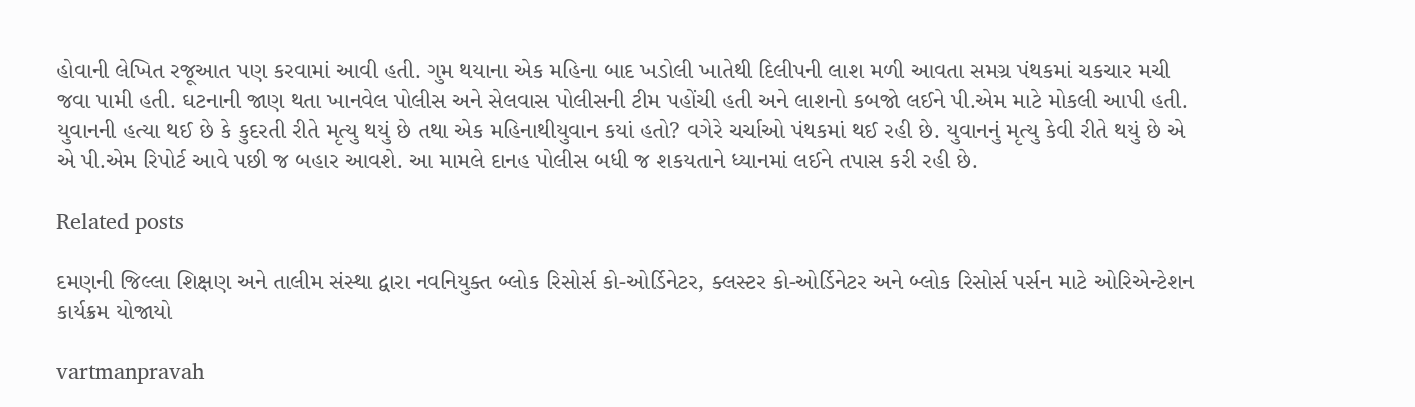હોવાની લેખિત રજૂઆત પણ કરવામાં આવી હતી. ગુમ થયાના એક મહિના બાદ ખડોલી ખાતેથી દિલીપની લાશ મળી આવતા સમગ્ર પંથકમાં ચકચાર મચી જવા પામી હતી. ઘટનાની જાણ થતા ખાનવેલ પોલીસ અને સેલવાસ પોલીસની ટીમ પહોંચી હતી અને લાશનો કબજો લઈને પી.એમ માટે મોકલી આપી હતી. યુવાનની હત્‍યા થઈ છે કે કુદરતી રીતે મૃત્‍યુ થયું છે તથા એક મહિનાથીયુવાન કયાં હતો? વગેરે ચર્ચાઓ પંથકમાં થઈ રહી છે. યુવાનનું મૃત્‍યુ કેવી રીતે થયું છે એ એ પી.એમ રિપોર્ટ આવે પછી જ બહાર આવશે. આ મામલે દાનહ પોલીસ બધી જ શકયતાને ધ્‍યાનમાં લઈને તપાસ કરી રહી છે.

Related posts

દમણની જિલ્લા શિક્ષણ અને તાલીમ સંસ્‍થા દ્વારા નવનિયુક્‍ત બ્‍લોક રિસોર્સ કો-ઓર્ડિનેટર, ક્‍લસ્‍ટર કો-ઓર્ડિનેટર અને બ્‍લોક રિસોર્સ પર્સન માટે ઓરિએન્‍ટેશન કાર્યક્રમ યોજાયો

vartmanpravah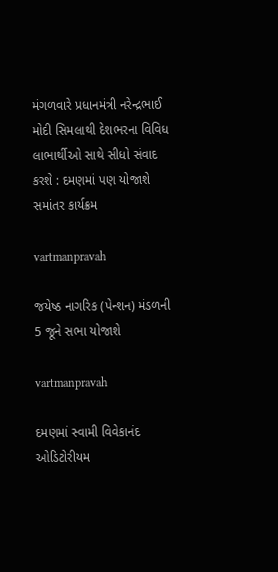મંગળવારે પ્રધાનમંત્રી નરેન્‍દ્રભાઈ મોદી સિમલાથી દેશભરના વિવિધ લાભાર્થીઓ સાથે સીધો સંવાદ કરશે : દમણમાં પણ યોજાશે સમાંતર કાર્યક્રમ

vartmanpravah

જયેષ્ઠ નાગરિક (પેન્શન) મંડળની 5 જૂને સભા યોજાશે

vartmanpravah

દમણમાં સ્‍વામી વિવેકાનંદ ઓડિટોરીયમ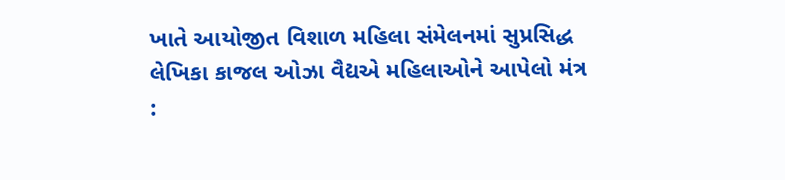ખાતે આયોજીત વિશાળ મહિલા સંમેલનમાં સુપ્રસિદ્ધ લેખિકા કાજલ ઓઝા વૈદ્યએ મહિલાઓને આપેલો મંત્ર :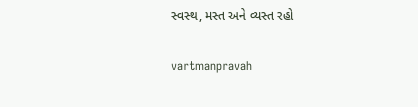સ્‍વસ્‍થ, મસ્‍ત અને વ્‍યસ્‍ત રહો

vartmanpravah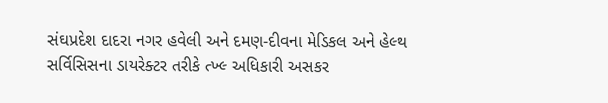સંઘપ્રદેશ દાદરા નગર હવેલી અને દમણ-દીવના મેડિકલ અને હેલ્‍થ સર્વિસિસના ડાયરેક્‍ટર તરીકે ત્‍ખ્‍લ્‍ અધિકારી અસકર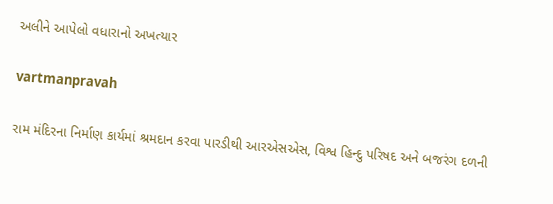અલીને આપેલો વધારાનો અખત્‍યાર

vartmanpravah

રામ મંદિરના નિર્માણ કાર્યમાં શ્રમદાન કરવા પારડીથી આરએસએસ, વિશ્વ હિન્‍દુ પરિષદ અને બજરંગ દળની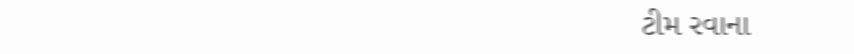ટીમ રવાના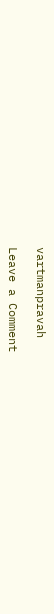vartmanpravah

Leave a Comment